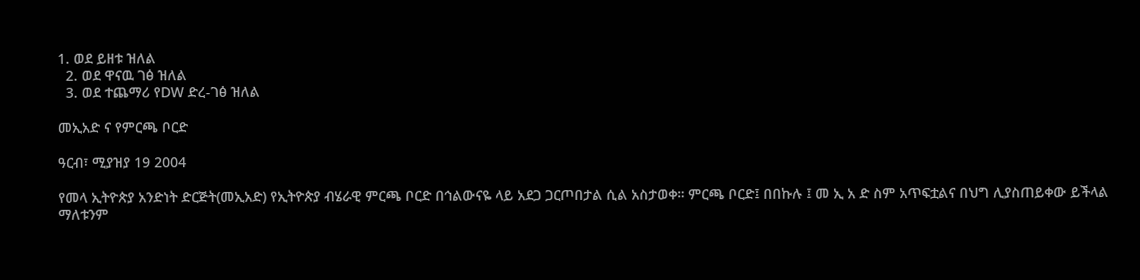1. ወደ ይዘቱ ዝለል
  2. ወደ ዋናዉ ገፅ ዝለል
  3. ወደ ተጨማሪ የDW ድረ-ገፅ ዝለል

መኢአድ ና የምርጫ ቦርድ

ዓርብ፣ ሚያዝያ 19 2004

የመላ ኢትዮጵያ አንድነት ድርጅት(መኢአድ) የኢትዮጵያ ብሄራዊ ምርጫ ቦርድ በኅልውናዬ ላይ አደጋ ጋርጦበታል ሲል አስታወቀ። ምርጫ ቦርድ፤ በበኩሉ ፤ መ ኢ አ ድ ስም አጥፍቷልና በህግ ሊያስጠይቀው ይችላል ማለቱንም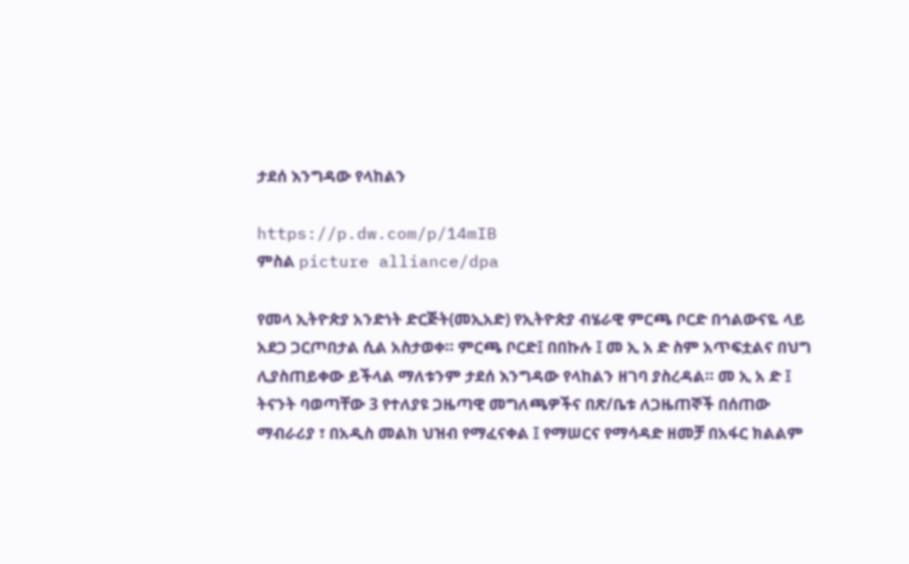ታደሰ እንግዳው የላከልን

https://p.dw.com/p/14mIB
ምስል picture alliance/dpa

የመላ ኢትዮጵያ አንድነት ድርጅት(መኢአድ) የኢትዮጵያ ብሄራዊ ምርጫ ቦርድ በኅልውናዬ ላይ አደጋ ጋርጦበታል ሲል አስታወቀ። ምርጫ ቦርድ፤ በበኩሉ ፤ መ ኢ አ ድ ስም አጥፍቷልና በህግ ሊያስጠይቀው ይችላል ማለቱንም ታደሰ እንግዳው የላከልን ዘገባ ያስረዳል። መ ኢ አ ድ ፤ ትናንት ባወጣቸው 3 የተለያዩ ጋዜጣዊ መግለጫዎችና በጽ/ቤቱ ለጋዜጠኞች በሰጠው ማብራሪያ ፣ በአዲስ መልክ ህዝብ የማፈናቀል ፤ የማሠርና የማሳዳድ ዘመቻ በአፋር ክልልም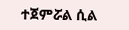ተጀምሯል ሲል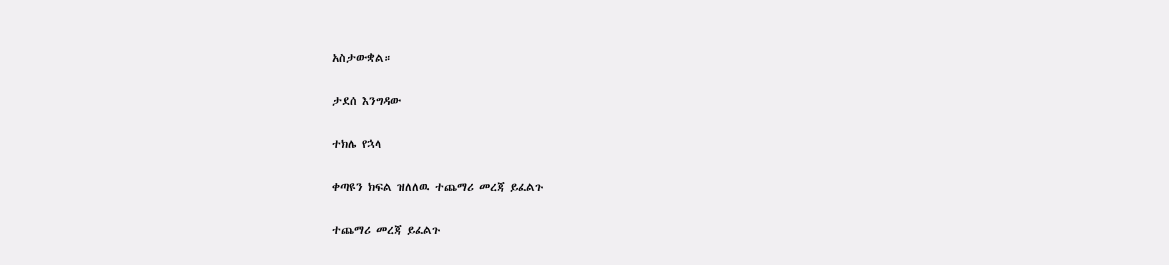አስታውቋል።

ታደሰ እንግዳው

ተክሌ የኋላ

ቀጣዩን ክፍል ዝለለዉ ተጨማሪ መረጃ ይፈልጉ

ተጨማሪ መረጃ ይፈልጉ